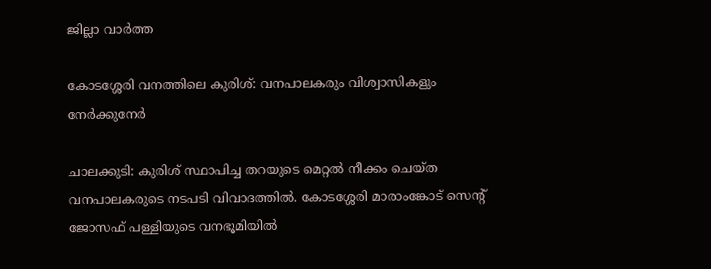ജില്ലാ വാർത്ത

കോടശ്ശേരി വനത്തിലെ കുരിശ്: വനപാലകരും വിശ്വാസികളും നേർക്കുനേർ

ചാലക്കുടി: കുരിശ് സ്ഥാപിച്ച തറയുടെ മെറ്റല്‍ നീക്കം ചെയ്ത വനപാലകരുടെ നടപടി വിവാദത്തിൽ. കോടശ്ശേരി മാരാംങ്കോട് സെന്റ് ജോസഫ് പള്ളിയുടെ വനഭൂമിയില്‍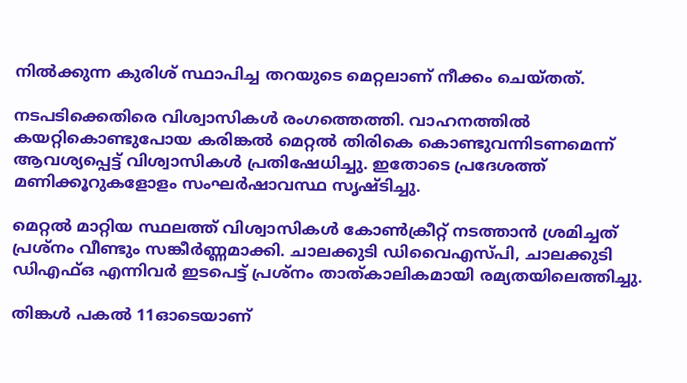നില്‍ക്കുന്ന കുരിശ് സ്ഥാപിച്ച തറയുടെ മെറ്റലാണ് നീക്കം ചെയ്തത്.

നടപടിക്കെതിരെ വിശ്വാസികള്‍ രംഗത്തെത്തി. വാഹനത്തില്‍ കയറ്റികൊണ്ടുപോയ കരിങ്കല്‍ മെറ്റല്‍ തിരികെ കൊണ്ടുവന്നിടണമെന്ന് ആവശ്യപ്പെട്ട് വിശ്വാസികള്‍ പ്രതിഷേധിച്ചു. ഇതോടെ പ്രദേശത്ത് മണിക്കൂറുകളോളം സംഘര്‍ഷാവസ്ഥ സൃഷ്ടിച്ചു.

മെറ്റല്‍ മാറ്റിയ സ്ഥലത്ത് വിശ്വാസികള്‍ കോണ്‍ക്രീറ്റ് നടത്താന്‍ ശ്രമിച്ചത് പ്രശ്‌നം വീണ്ടും സങ്കീര്‍ണ്ണമാക്കി. ചാലക്കുടി ഡിവൈഎസ്പി, ചാലക്കുടി ഡിഎഫ്ഒ എന്നിവര്‍ ഇടപെട്ട് പ്രശ്‌നം താത്കാലികമായി രമ്യതയിലെത്തിച്ചു.

തിങ്കള്‍ പകല്‍ 11ഓടെയാണ്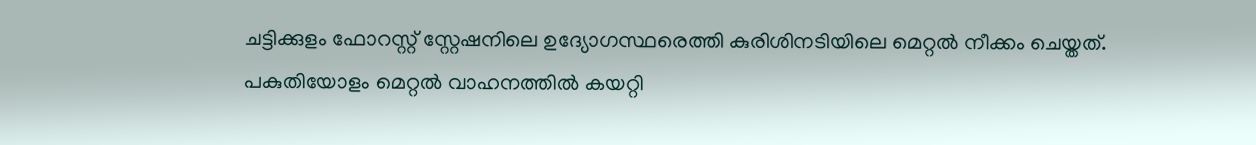ചട്ടിക്കുളം ഫോറസ്റ്റ് സ്റ്റേഷനിലെ ഉദ്യോഗസ്ഥരെത്തി കുരിശിനടിയിലെ മെറ്റല്‍ നീക്കം ചെയ്തത്. പകുതിയോളം മെറ്റൽ വാഹനത്തില്‍ കയറ്റി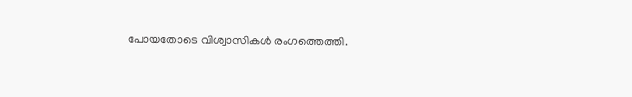പോയതോടെ വിശ്വാസികള്‍ രംഗത്തെത്തി.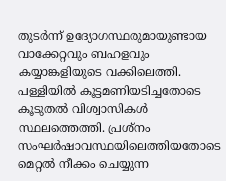തുടര്‍ന്ന് ഉദ്യോഗസ്ഥരുമായുണ്ടായ വാക്കേറ്റവും ബഹളവും കയ്യാങ്കളിയുടെ വക്കിലെത്തി. പള്ളിയില്‍ കൂട്ടമണിയടിച്ചതോടെ കൂടുതല്‍ വിശ്വാസികള്‍ സ്ഥലത്തെത്തി. പ്രശ്‌നം സംഘര്‍ഷാവസ്ഥയിലെത്തിയതോടെ മെറ്റല്‍ നീക്കം ചെയ്യുന്ന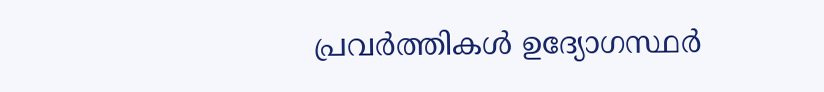പ്രവര്‍ത്തികള്‍ ഉദ്യോഗസ്ഥര്‍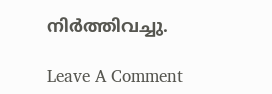നിര്‍ത്തിവച്ചു.

Leave A Comment